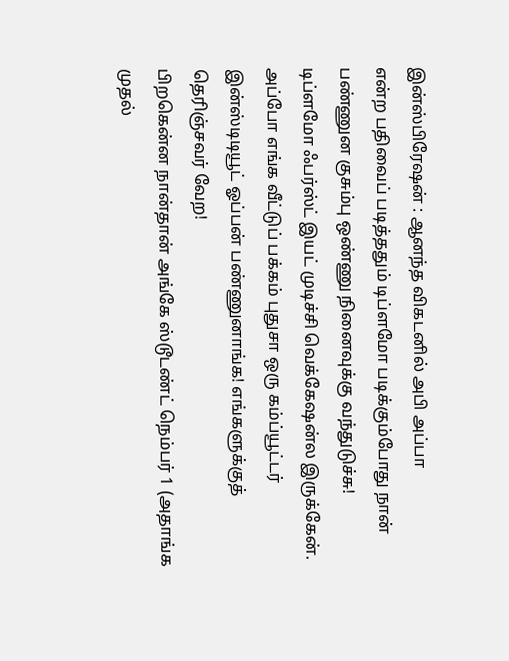இன்ஸ்பிரேஷன் : ஆனந்த விகடனில் அபி அப்பா
என்ற பதிவைப் படித்ததும் டிப்ளமோ படிக்கும்போது நான் பண்ணுன குசும்பு ஒண்ணு நினைவுக்கு வந்துடுச்சு!
டிப்ளமோ ஃபர்ஸ்ட் இயட் முடிச்சி வெக்கேஷன்ல இருக்கேன். அப்போ எங்க வீட்டுப் பக்கம் புதுசா ஒரு கம்ப்யூட்டர் இன்ஸ்டிடியூட் ஓப்பன் பண்ணுனாங்க! எங்களுக்குத் தெரிஞ்சவர் வேற!
பிறகென்ன நான்தான் அங்கே ஸ்டூடண்ட் நெம்பர் 1 (அதாங்க முதல்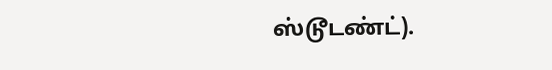ஸ்டூடண்ட்).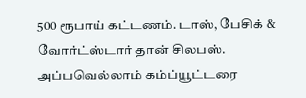500 ரூபாய் கட்டணம். டாஸ், பேசிக் & வோர்ட்ஸ்டார் தான் சிலபஸ். அப்பவெல்லாம் கம்ப்யூட்டரை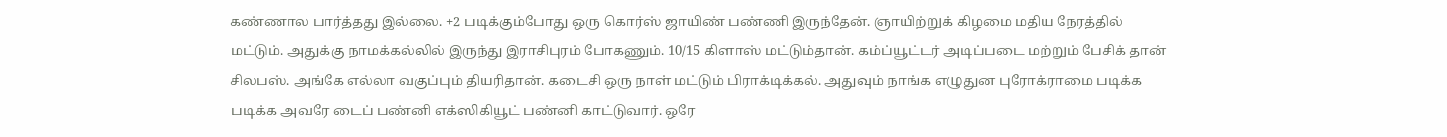கண்ணால பார்த்தது இல்லை. +2 படிக்கும்போது ஒரு கொர்ஸ் ஜாயிண் பண்ணி இருந்தேன். ஞாயிற்றுக் கிழமை மதிய நேரத்தில் மட்டும். அதுக்கு நாமக்கல்லில் இருந்து இராசிபுரம் போகணும். 10/15 கிளாஸ் மட்டும்தான். கம்ப்யூட்டர் அடிப்படை மற்றும் பேசிக் தான் சிலபஸ். அங்கே எல்லா வகுப்பும் தியரிதான். கடைசி ஒரு நாள் மட்டும் பிராக்டிக்கல். அதுவும் நாங்க எழுதுன புரோக்ராமை படிக்க படிக்க அவரே டைப் பண்னி எக்ஸிகியூட் பண்னி காட்டுவார். ஒரே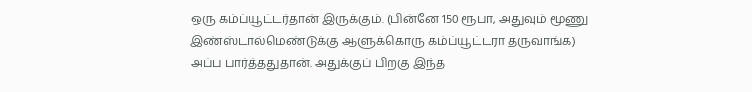ஒரு கம்ப்யூட்டர்தான் இருக்கும். (பின்னே 150 ரூபா, அதுவும் மூணு இண்ஸ்டால்மெண்டுக்கு ஆளுக்கொரு கம்ப்யூட்டரா தருவாங்க)
அப்ப பார்த்ததுதான். அதுக்குப் பிறகு இந்த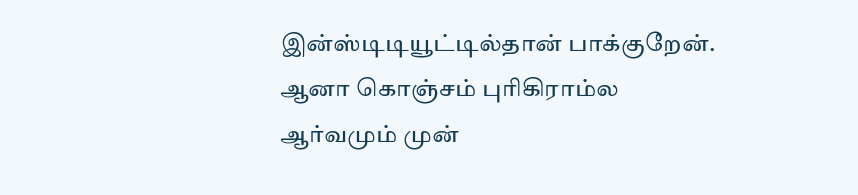இன்ஸ்டிடியூட்டில்தான் பாக்குறேன். ஆனா கொஞ்சம் புரிகிராம்ல ஆர்வமும் முன்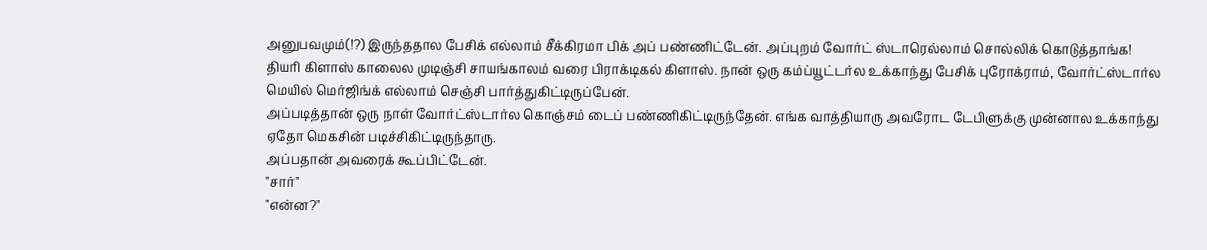அனுபவமும்(!?) இருந்ததால பேசிக் எல்லாம் சீக்கிரமா பிக் அப் பண்ணிட்டேன். அப்புறம் வோர்ட் ஸ்டாரெல்லாம் சொல்லிக் கொடுத்தாங்க!
தியரி கிளாஸ் காலைல முடிஞ்சி சாயங்காலம் வரை பிராக்டிகல் கிளாஸ். நான் ஒரு கம்ப்யூட்டர்ல உக்காந்து பேசிக் புரோக்ராம், வோர்ட்ஸ்டார்ல மெயில் மெர்ஜிங்க் எல்லாம் செஞ்சி பார்த்துகிட்டிருப்பேன்.
அப்படித்தான் ஒரு நாள் வோர்ட்ஸ்டார்ல கொஞ்சம் டைப் பண்ணிகிட்டிருந்தேன். எங்க வாத்தியாரு அவரோட டேபிளுக்கு முன்னால உக்காந்து ஏதோ மெகசின் படிச்சிகிட்டிருந்தாரு.
அப்பதான் அவரைக் கூப்பிட்டேன்.
"சார்"
"என்ன?"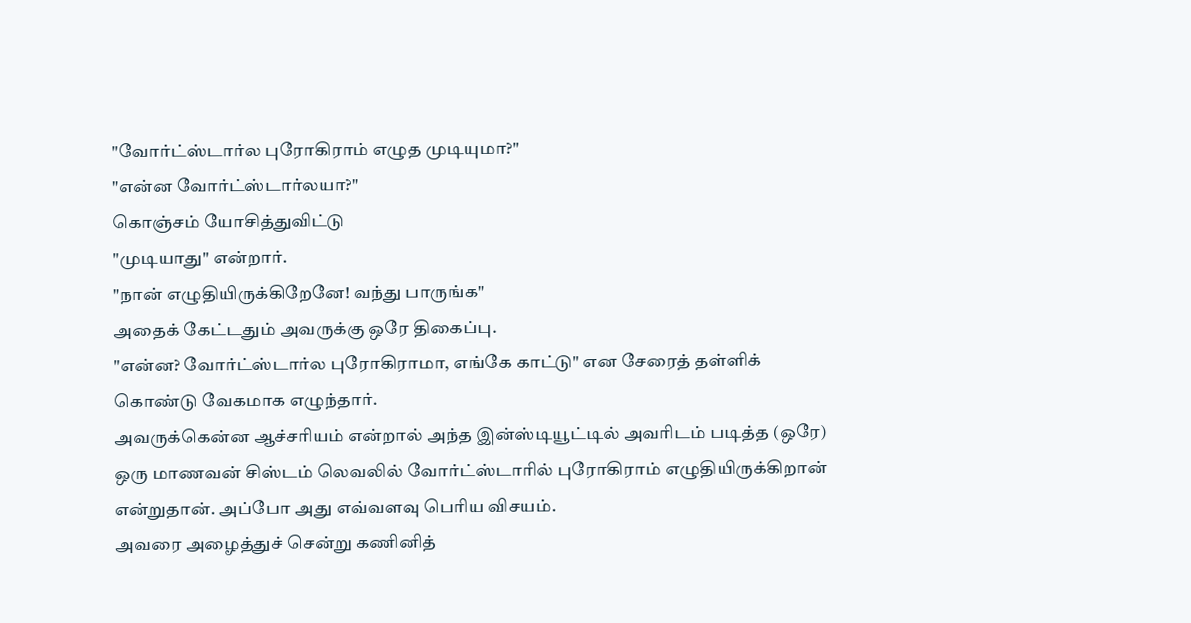"வோர்ட்ஸ்டார்ல புரோகிராம் எழுத முடியுமா?"
"என்ன வோர்ட்ஸ்டார்லயா?"
கொஞ்சம் யோசித்துவிட்டு
"முடியாது" என்றார்.
"நான் எழுதியிருக்கிறேனே! வந்து பாருங்க"
அதைக் கேட்டதும் அவருக்கு ஒரே திகைப்பு.
"என்ன? வோர்ட்ஸ்டார்ல புரோகிராமா, எங்கே காட்டு" என சேரைத் தள்ளிக் கொண்டு வேகமாக எழுந்தார்.
அவருக்கென்ன ஆச்சரியம் என்றால் அந்த இன்ஸ்டியூட்டில் அவரிடம் படித்த (ஒரே) ஒரு மாணவன் சிஸ்டம் லெவலில் வோர்ட்ஸ்டாரில் புரோகிராம் எழுதியிருக்கிறான் என்றுதான். அப்போ அது எவ்வளவு பெரிய விசயம்.
அவரை அழைத்துச் சென்று கணினித்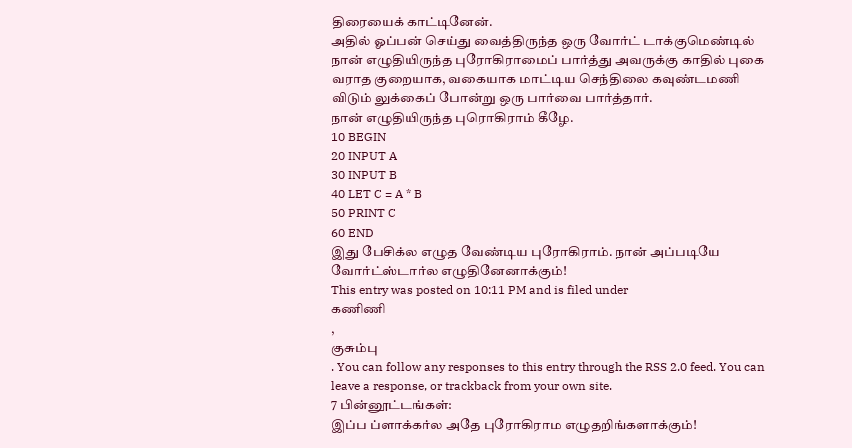திரையைக் காட்டினேன்.
அதில் ஓப்பன் செய்து வைத்திருந்த ஒரு வோர்ட் டாக்குமெண்டில் நான் எழுதியிருந்த புரோகிராமைப் பார்த்து அவருக்கு காதில் புகை வராத குறையாக, வகையாக மாட்டிய செந்திலை கவுண்டமணி விடும் லுக்கைப் போன்று ஒரு பார்வை பார்த்தார்.
நான் எழுதியிருந்த புரொகிராம் கீழே.
10 BEGIN
20 INPUT A
30 INPUT B
40 LET C = A * B
50 PRINT C
60 END
இது பேசிக்ல எழுத வேண்டிய புரோகிராம். நான் அப்படியே வோர்ட்ஸ்டார்ல எழுதினேனாக்கும்!
This entry was posted on 10:11 PM and is filed under
கணிணி
,
குசும்பு
. You can follow any responses to this entry through the RSS 2.0 feed. You can leave a response, or trackback from your own site.
7 பின்னூட்டங்கள்:
இப்ப ப்ளாக்கர்ல அதே புரோகிராம எழுதறிங்களாக்கும்!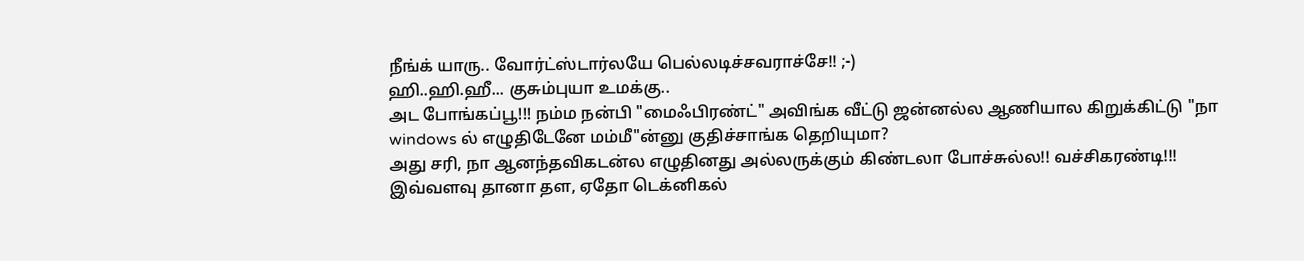நீங்க் யாரு.. வோர்ட்ஸ்டார்லயே பெல்லடிச்சவராச்சே!! ;-)
ஹி..ஹி.ஹீ... குசும்புயா உமக்கு..
அட போங்கப்பூ!!! நம்ம நன்பி "மைஃபிரண்ட்" அவிங்க வீட்டு ஜன்னல்ல ஆணியால கிறுக்கிட்டு "நா windows ல் எழுதிடேனே மம்மீ"ன்னு குதிச்சாங்க தெறியுமா?
அது சரி, நா ஆனந்தவிகடன்ல எழுதினது அல்லருக்கும் கிண்டலா போச்சுல்ல!! வச்சிகரண்டி!!!
இவ்வளவு தானா தள, ஏதோ டெக்னிகல்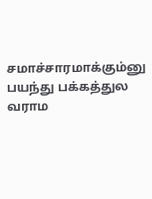சமாச்சாரமாக்கும்னு பயந்து பக்கத்துல வராம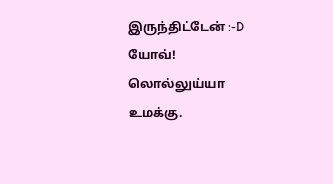இருந்திட்டேன் :-D
யோவ்! லொல்லுய்யா உமக்கு.